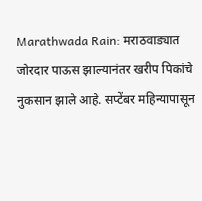Marathwada Rain: मराठवाड्यात जोरदार पाऊस झाल्यानंतर खरीप पिकांचे नुकसान झाले आहे. सप्टेंबर महिन्यापासून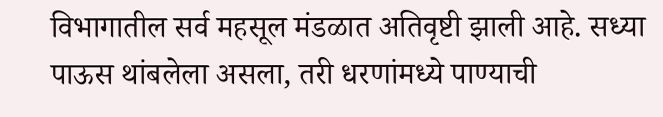विभागातील सर्व महसूल मंडळात अतिवृष्टी झाली आहे. सध्या पाऊस थांबलेला असला, तरी धरणांमध्ये पाण्याची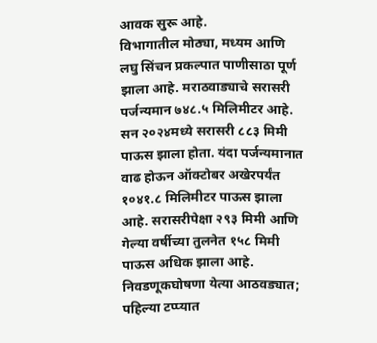आवक सुरू आहे.
विभागातील मोठ्या, मध्यम आणि लघु सिंचन प्रकल्पात पाणीसाठा पूर्ण झाला आहे. मराठवाड्याचे सरासरी पर्जन्यमान ७४८.५ मिलिमीटर आहे. सन २०२४मध्ये सरासरी ८८३ मिमी पाऊस झाला होता. यंदा पर्जन्यमानात वाढ होऊन ऑक्टोबर अखेरपर्यंत १०४१.८ मिलिमीटर पाऊस झाला आहे. सरासरीपेक्षा २९३ मिमी आणि गेल्या वर्षीच्या तुलनेत १५८ मिमी पाऊस अधिक झाला आहे.
निवडणूकघोषणा येत्या आठवड्यात; पहिल्या टप्प्यात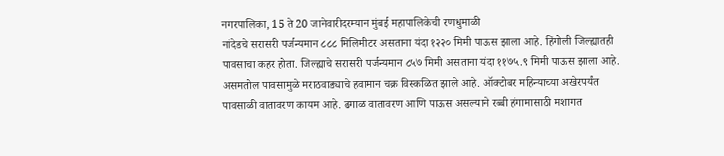नगरपालिका, 15 ते 20 जानेवारीदरम्यान मुंबई महापालिकेची रणधुमाळी
नांदेडचे सरासरी पर्जन्यमान ८८८ मिलिमीटर असताना यंदा १२२० मिमी पाऊस झाला आहे. हिंगोली जिल्ह्यातही पावसाचा कहर होता. जिल्ह्याचे सरासरी पर्जन्यमान ८५७ मिमी असताना यंदा ११७५.९ मिमी पाऊस झाला आहे. असमतोल पावसामुळे मराठवाड्याचे हवामान चक्र विस्कळित झाले आहे. ऑक्टोबर महिन्याच्या अखेरपर्यंत पावसाळी वातावरण कायम आहे. ढगाळ वातावरण आणि पाऊस असल्याने रब्बी हंगामासाठी मशागत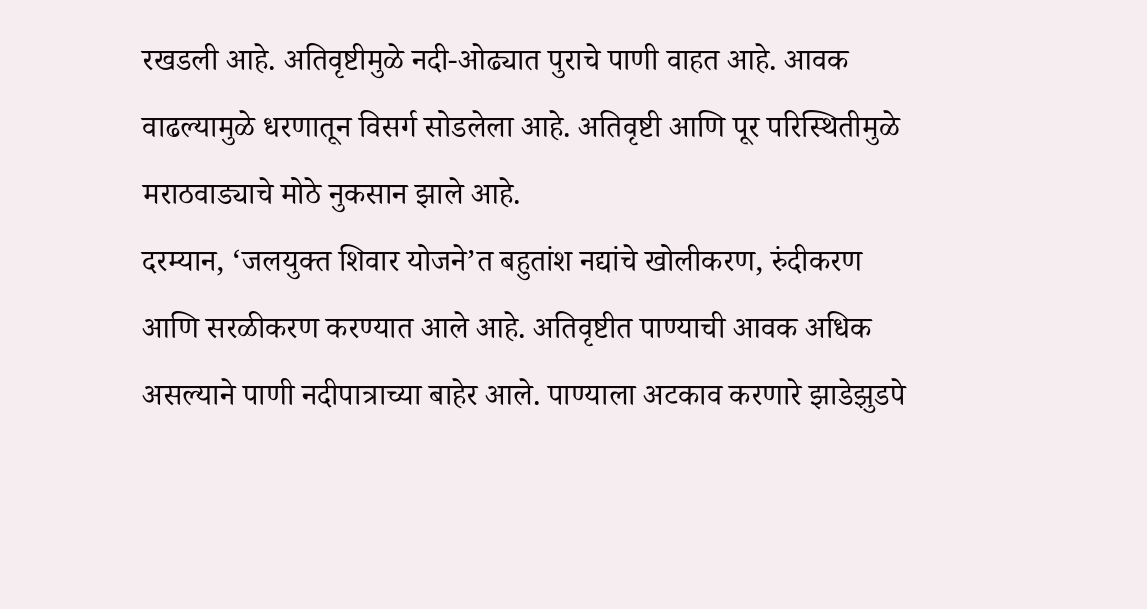रखडली आहे. अतिवृष्टीमुळे नदी-ओढ्यात पुराचे पाणी वाहत आहे. आवक वाढल्यामुळे धरणातून विसर्ग सोडलेला आहे. अतिवृष्टी आणि पूर परिस्थितीमुळे मराठवाड्याचे मोठे नुकसान झाले आहे.
दरम्यान, ‘जलयुक्त शिवार योजने’त बहुतांश नद्यांचे खोलीकरण, रुंदीकरण आणि सरळीकरण करण्यात आले आहे. अतिवृष्टीत पाण्याची आवक अधिक असल्याने पाणी नदीपात्राच्या बाहेर आले. पाण्याला अटकाव करणारे झाडेझुडपे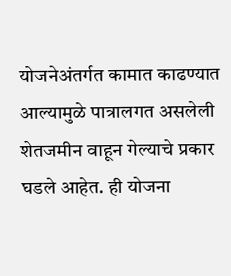योजनेअंतर्गत कामात काढण्यात आल्यामुळे पात्रालगत असलेली शेतजमीन वाहून गेल्याचे प्रकार घडले आहेत. ही योजना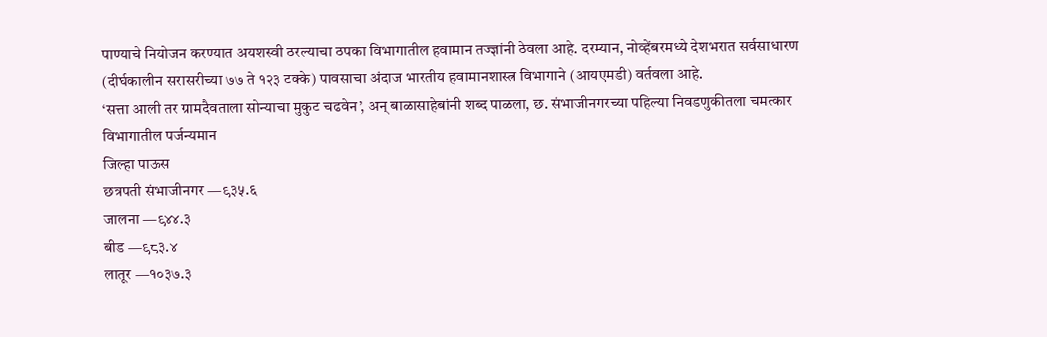पाण्याचे नियोजन करण्यात अयशस्वी ठरल्याचा ठपका विभागातील हवामान तज्ज्ञांनी ठेवला आहे. दरम्यान, नोव्हेंबरमध्ये देशभरात सर्वसाधारण (दीर्घकालीन सरासरीच्या ७७ ते १२३ टक्के) पावसाचा अंदाज भारतीय हवामानशास्त्र विभागाने (आयएमडी) वर्तवला आहे.
‘सत्ता आली तर ग्रामदैवताला सोन्याचा मुकुट चढवेन’, अन् बाळासाहेबांनी शब्द पाळला, छ. संभाजीनगरच्या पहिल्या निवडणुकीतला चमत्कार
विभागातील पर्जन्यमान
जिल्हा पाऊस
छत्रपती संभाजीनगर —९३५.६
जालना —९४४.३
बीड —९८३.४
लातूर —१०३७.३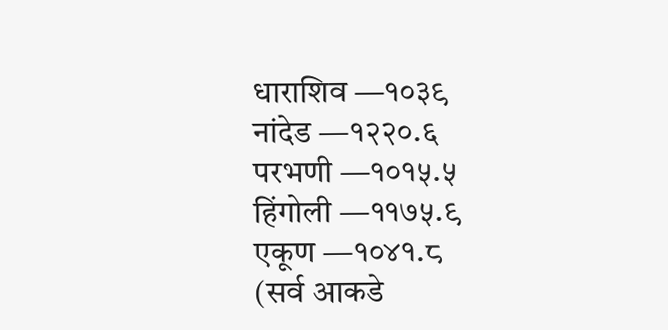धाराशिव —१०३९
नांदेड —१२२०.६
परभणी —१०१५.५
हिंगोली —११७५.९
एकूण —१०४१.८
(सर्व आकडे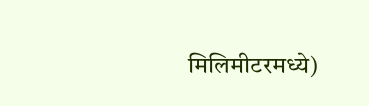मिलिमीटरमध्ये)